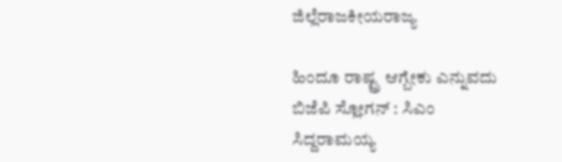ಜಿಲ್ಲೆರಾಜಕೀಯರಾಜ್ಯ

ಹಿಂದೂ ರಾಷ್ಟ್ರ ಆಗ್ಬೇಕು ಎನ್ನುವದು ಬಿಜೆಪಿ ಸ್ಲೋಗನ್ : ಸಿಎಂ ಸಿದ್ದರಾಮಯ್ಯ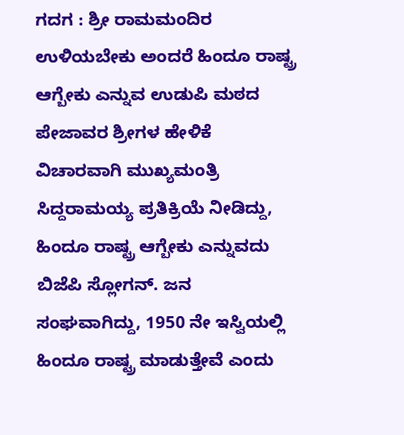ಗದಗ : ಶ್ರೀ ರಾಮಮಂದಿರ ಉಳಿಯಬೇಕು ಅಂದರೆ ಹಿಂದೂ ರಾಷ್ಟ್ರ ಆಗ್ಬೇಕು ಎನ್ನುವ ಉಡುಪಿ ಮಠದ ಪೇಜಾವರ ಶ್ರೀಗಳ ಹೇಳಿಕೆ ವಿಚಾರವಾಗಿ ಮುಖ್ಯಮಂತ್ರಿ ಸಿದ್ದರಾಮಯ್ಯ ಪ್ರತಿಕ್ರಿಯೆ ನೀಡಿದ್ದು, ಹಿಂದೂ ರಾಷ್ಟ್ರ ಆಗ್ಬೇಕು ಎನ್ನುವದು ಬಿಜೆಪಿ ಸ್ಲೋಗನ್. ಜನ ಸಂಘವಾಗಿದ್ದು, 1950 ನೇ ಇಸ್ವಿಯಲ್ಲಿ ಹಿಂದೂ ರಾಷ್ಟ್ರ ಮಾಡುತ್ತೇವೆ ಎಂದು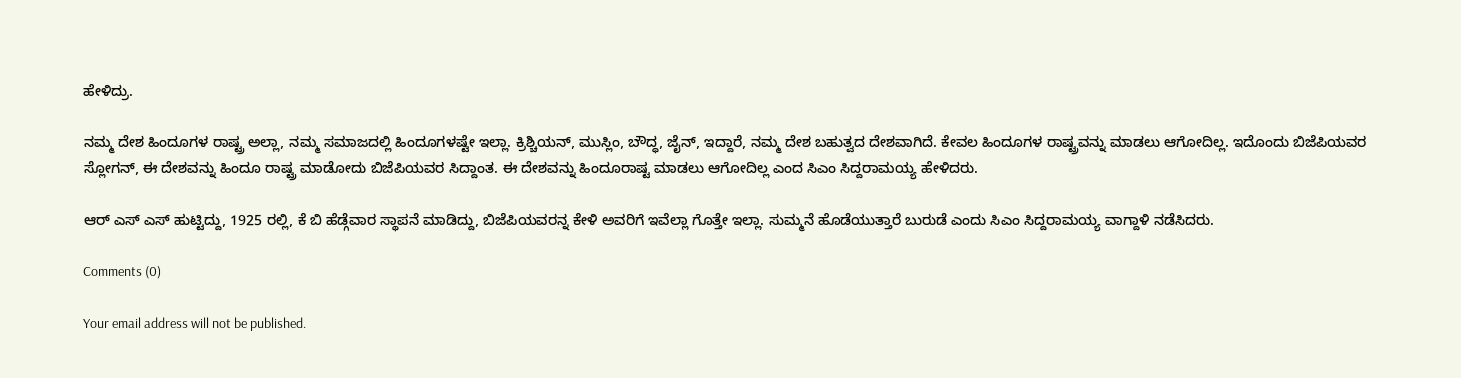ಹೇಳಿದ್ರು.

ನಮ್ಮ ದೇಶ ಹಿಂದೂಗಳ ರಾಷ್ಟ್ರ ಅಲ್ಲಾ, ನಮ್ಮ ಸಮಾಜದಲ್ಲಿ ಹಿಂದೂಗಳಷ್ಟೇ ಇಲ್ಲಾ. ಕ್ರಿಶ್ಚಿಯನ್, ಮುಸ್ಲಿಂ, ಬೌದ್ಧ, ಜೈನ್, ಇದ್ದಾರೆ, ನಮ್ಮ ದೇಶ ಬಹುತ್ವದ ದೇಶವಾಗಿದೆ. ಕೇವಲ ಹಿಂದೂಗಳ ರಾಷ್ಟ್ರವನ್ನು ಮಾಡಲು ಆಗೋದಿಲ್ಲ. ಇದೊಂದು ಬಿಜೆಪಿಯವರ ಸ್ಲೋಗನ್, ಈ ದೇಶವನ್ನು ಹಿಂದೂ ರಾಷ್ಟ್ರ ಮಾಡೋದು ಬಿಜೆಪಿಯವರ ಸಿದ್ದಾಂತ. ಈ ದೇಶವನ್ನು ಹಿಂದೂರಾಷ್ಟ ಮಾಡಲು ಆಗೋದಿಲ್ಲ ಎಂದ ಸಿಎಂ ಸಿದ್ದರಾಮಯ್ಯ ಹೇಳಿದರು.

ಆರ್ ಎಸ್ ಎಸ್ ಹುಟ್ಟಿದ್ದು, 1925 ರಲ್ಲಿ, ಕೆ ಬಿ ಹೆಡ್ಗೆವಾರ ಸ್ಥಾಪನೆ ಮಾಡಿದ್ದು, ಬಿಜೆಪಿಯವರನ್ನ ಕೇಳಿ ಅವರಿಗೆ ಇವೆಲ್ಲಾ ಗೊತ್ತೇ ಇಲ್ಲಾ. ಸುಮ್ಮನೆ ಹೊಡೆಯುತ್ತಾರೆ ಬುರುಡೆ ಎಂದು ಸಿಎಂ ಸಿದ್ದರಾಮಯ್ಯ ವಾಗ್ದಾಳಿ ನಡೆಸಿದರು.

Comments (0)

Your email address will not be published.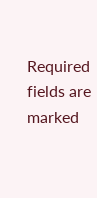Required fields are marked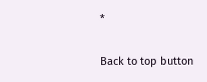*

Back to top button